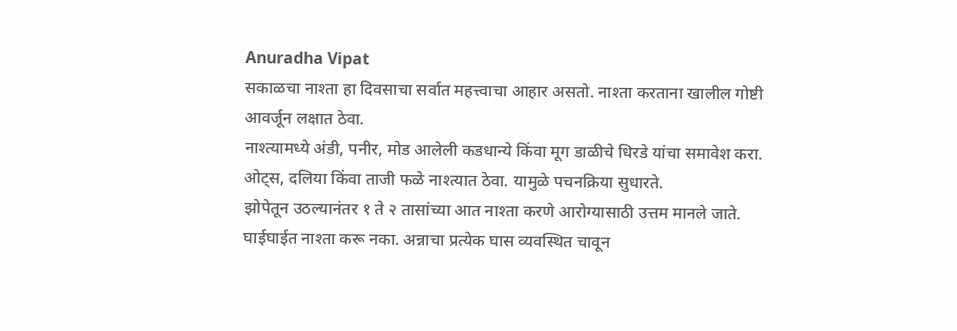Anuradha Vipat
सकाळचा नाश्ता हा दिवसाचा सर्वात महत्त्वाचा आहार असतो. नाश्ता करताना खालील गोष्टी आवर्जून लक्षात ठेवा.
नाश्त्यामध्ये अंडी, पनीर, मोड आलेली कडधान्ये किंवा मूग डाळीचे धिरडे यांचा समावेश करा.
ओट्स, दलिया किंवा ताजी फळे नाश्त्यात ठेवा. यामुळे पचनक्रिया सुधारते.
झोपेतून उठल्यानंतर १ ते २ तासांच्या आत नाश्ता करणे आरोग्यासाठी उत्तम मानले जाते.
घाईघाईत नाश्ता करू नका. अन्नाचा प्रत्येक घास व्यवस्थित चावून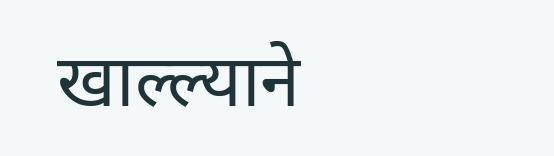खाल्ल्याने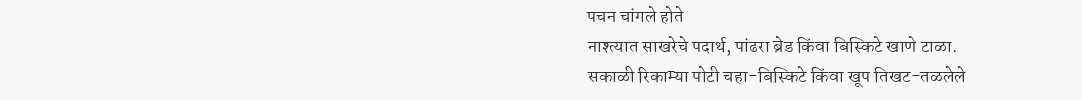पचन चांगले होते
नाश्त्यात साखरेचे पदार्थ, पांढरा ब्रेड किंवा बिस्किटे खाणे टाळा.
सकाळी रिकाम्या पोटी चहा-बिस्किटे किंवा खूप तिखट-तळलेले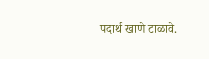पदार्थ खाणे टाळावे.